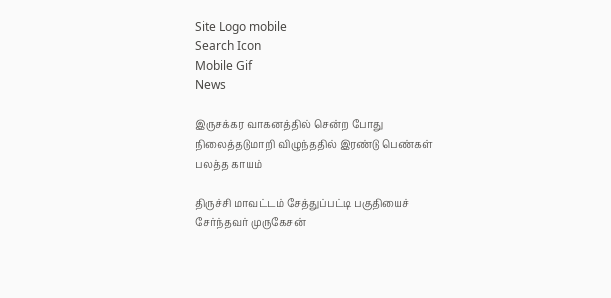Site Logo mobile
Search Icon
Mobile Gif
News

இருசக்கர வாகனத்தில் சென்ற போது நிலைத்தடுமாறி விழுந்ததில் இரண்டு பெண்கள் பலத்த காயம்

திருச்சி மாவட்டம் சேத்துப்பட்டி பகுதியைச் சேர்ந்தவர் முருகேசன்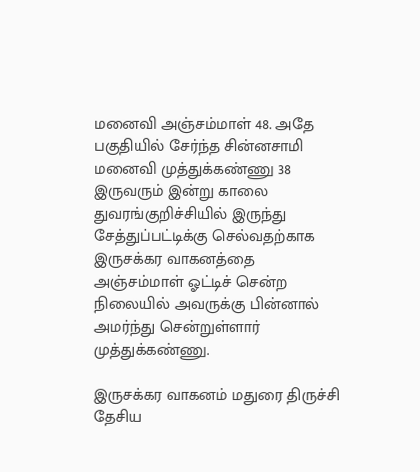மனைவி அஞ்சம்மாள் 48. அதே பகுதியில் சேர்ந்த சின்னசாமி மனைவி முத்துக்கண்ணு 38 இருவரும் இன்று காலை துவரங்குறிச்சியில் இருந்து சேத்துப்பட்டிக்கு செல்வதற்காக இருசக்கர வாகனத்தை அஞ்சம்மாள் ஓட்டிச் சென்ற நிலையில் அவருக்கு பின்னால் அமர்ந்து சென்றுள்ளார் முத்துக்கண்ணு.

இருசக்கர வாகனம் மதுரை திருச்சி தேசிய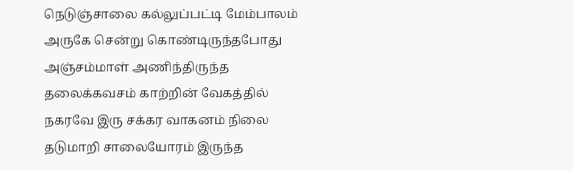நெடுஞ்சாலை கல்லுப்பட்டி மேம்பாலம் அருகே சென்று கொண்டிருந்தபோது அஞ்சம்மாள் அணிந்திருந்த தலைக்கவசம் காற்றின் வேகத்தில் நகரவே இரு சக்கர வாகனம் நிலை தடுமாறி சாலையோரம் இருந்த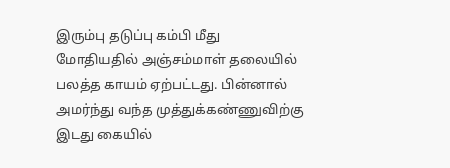இரும்பு தடுப்பு கம்பி மீது மோதியதில் அஞ்சம்மாள் தலையில் பலத்த காயம் ஏற்பட்டது. பின்னால் அமர்ந்து வந்த முத்துக்கண்ணுவிற்கு இடது கையில்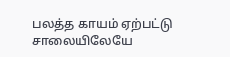பலத்த காயம் ஏற்பட்டு சாலையிலேயே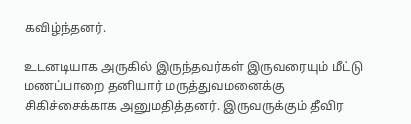கவிழ்ந்தனர்.

உடனடியாக அருகில் இருந்தவர்கள் இருவரையும் மீட்டு மணப்பாறை தனியார் மருத்துவமனைக்கு சிகிச்சைக்காக அனுமதித்தனர். இருவருக்கும் தீவிர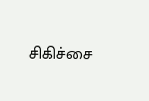சிகிச்சை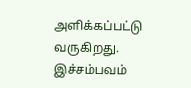அளிக்கப்பட்டு வருகிறது. இச்சம்பவம்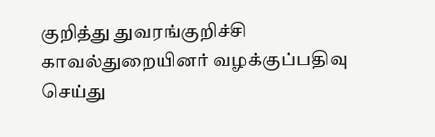குறித்து துவரங்குறிச்சி காவல்துறையினர் வழக்குப்பதிவு செய்து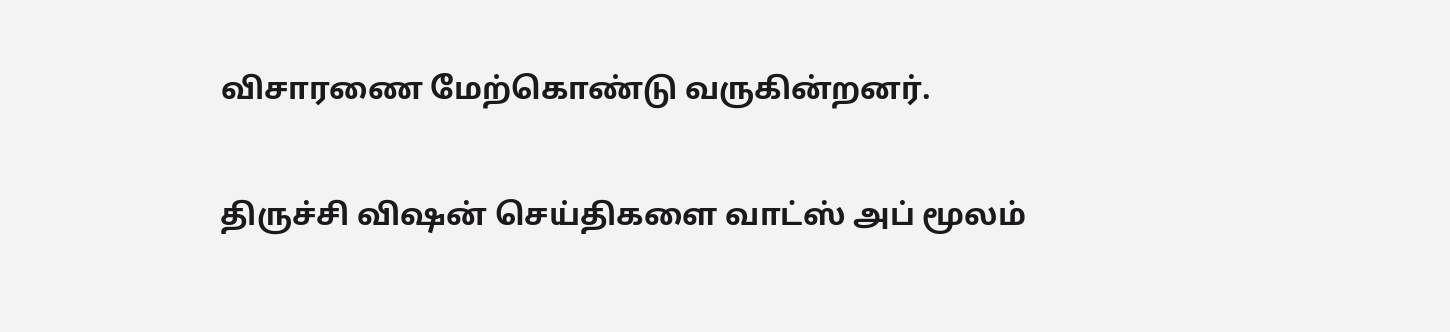விசாரணை மேற்கொண்டு வருகின்றனர்.

திருச்சி விஷன் செய்திகளை வாட்ஸ் அப் மூலம்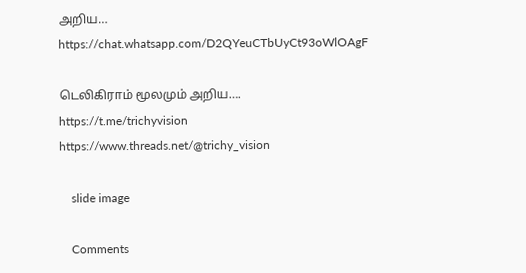அறிய…
https://chat.whatsapp.com/D2QYeuCTbUyCt93oWlOAgF

டெலிகிராம் மூலமும் அறிய…. https://t.me/trichyvision
https://www.threads.net/@trichy_vision

    slide image

    Comments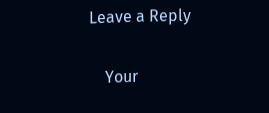Leave a Reply

    Your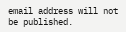email address will not be published.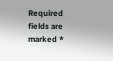Required fields are marked *